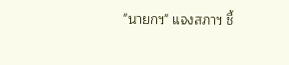"นายกฯ" แจงสภาฯ ชี้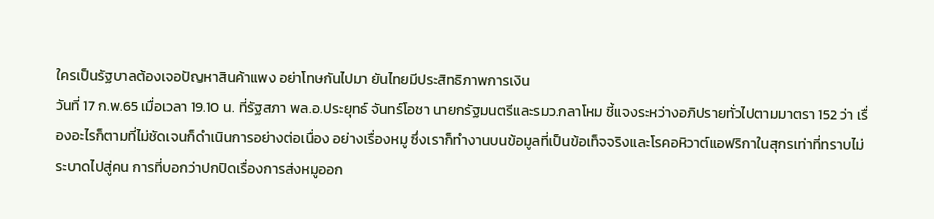ใครเป็นรัฐบาลต้องเจอปัญหาสินค้าแพง อย่าโทษกันไปมา ยันไทยมีประสิทธิภาพการเงิน
วันที่ 17 ก.พ.65 เมื่อเวลา 19.10 น. ที่รัฐสภา พล.อ.ประยุทธ์ จันทร์โอชา นายกรัฐมนตรีและรมว.กลาโหม ชี้แจงระหว่างอภิปรายทั่วไปตามมาตรา 152 ว่า เรื่องอะไรก็ตามที่ไม่ชัดเจนก็ดำเนินการอย่างต่อเนื่อง อย่างเรื่องหมู ซึ่งเราก็ทำงานบนข้อมูลที่เป็นข้อเท็จจริงและโรคอหิวาต์แอฟริกาในสุกรเท่าที่ทราบไม่ระบาดไปสู่คน การที่บอกว่าปกปิดเรื่องการส่งหมูออก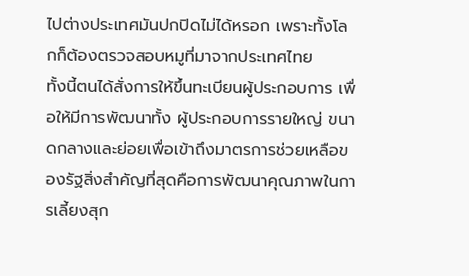ไปต่างประเทศมันปกปิดไม่ได้หรอก เพราะทั้งโลกก็ต้องตรวจสอบหมูที่มาจากประเทศไทย
ทั้งนี้ตนได้สั่งการให้ขึ้นทะเบียนผู้ประกอบการ เพื่อให้มีการพัฒนาทั้ง ผู้ประกอบการรายใหญ่ ขนาดกลางและย่อยเพื่อเข้าถึงมาตรการช่วยเหลือของรัฐสิ่งสำคัญที่สุดคือการพัฒนาคุณภาพในการเลี้ยงสุก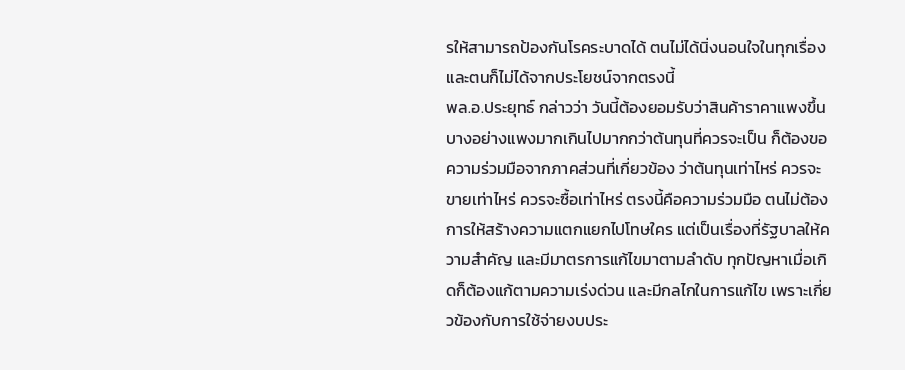รให้สามารถป้องกันโรคระบาดได้ ตนไม่ได้นิ่งนอนใจในทุกเรื่อง และตนก็ไม่ได้จากประโยชน์จากตรงนี้
พล.อ.ประยุทธ์ กล่าวว่า วันนี้ต้องยอมรับว่าสินค้าราคาแพงขึ้น บางอย่างแพงมากเกินไปมากกว่าต้นทุนที่ควรจะเป็น ก็ต้องขอความร่วมมือจากภาคส่วนที่เกี่ยวข้อง ว่าต้นทุนเท่าไหร่ ควรจะขายเท่าไหร่ ควรจะซื้อเท่าไหร่ ตรงนี้คือความร่วมมือ ตนไม่ต้องการให้สร้างความแตกแยกไปโทษใคร แต่เป็นเรื่องที่รัฐบาลให้ความสำคัญ และมีมาตรการแก้ไขมาตามลำดับ ทุกปัญหาเมื่อเกิดก็ต้องแก้ตามความเร่งด่วน และมีกลไกในการแก้ไข เพราะเกี่ยวข้องกับการใช้จ่ายงบประ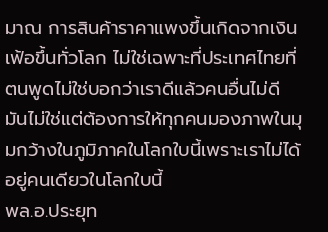มาณ การสินค้าราคาแพงขึ้นเกิดจากเงินเฟ้อขึ้นทั่วโลก ไม่ใช่เฉพาะที่ประเทศไทยที่ตนพูดไม่ใช่บอกว่าเราดีแล้วคนอื่นไม่ดี มันไม่ใช่แต่ต้องการให้ทุกคนมองภาพในมุมกว้างในภูมิภาคในโลกใบนี้เพราะเราไม่ได้อยู่คนเดียวในโลกใบนี้
พล.อ.ประยุท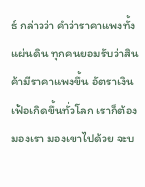ธ์ กล่าวว่า คำว่าราคาแพงทั้งแผ่นดิน ทุกคนยอมรับว่าสินค้ามีราคาแพงขึ้น อัตราเงินเฟ้อเกิดขึ้นทั่วโลก เราก็ต้องมองเรา มองเขาไปด้วย จะบ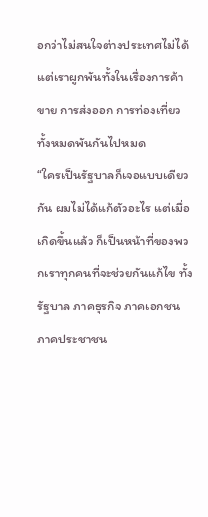อกว่าไม่สนใจต่างประเทศไม่ได้ แต่เราผูกพันทั้งในเรื่องการค้าขาย การส่งออก การท่องเที่ยว ทั้งหมดพันกันไปหมด
“ใครเป็นรัฐบาลก็เจอแบบเดียวกัน ผมไม่ได้แก้ตัวอะไร แต่เมื่อเกิดขึ้นแล้ว ก็เป็นหน้าที่ของพวกเราทุกคนที่จะช่วยกันแก้ไข ทั้งรัฐบาล ภาคธุรกิจ ภาคเอกชน ภาคประชาชน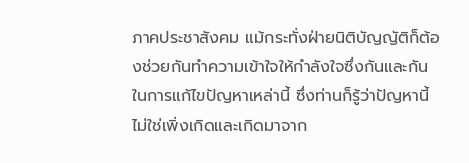ภาคประชาสังคม แม้กระทั่งฝ่ายนิติบัญญัติก็ต้องช่วยกันทำความเข้าใจให้กำลังใจซึ่งกันและกัน ในการแก้ไขปัญหาเหล่านี้ ซึ่งท่านก็รู้ว่าปัญหานี้ไม่ใช่เพิ่งเกิดและเกิดมาจาก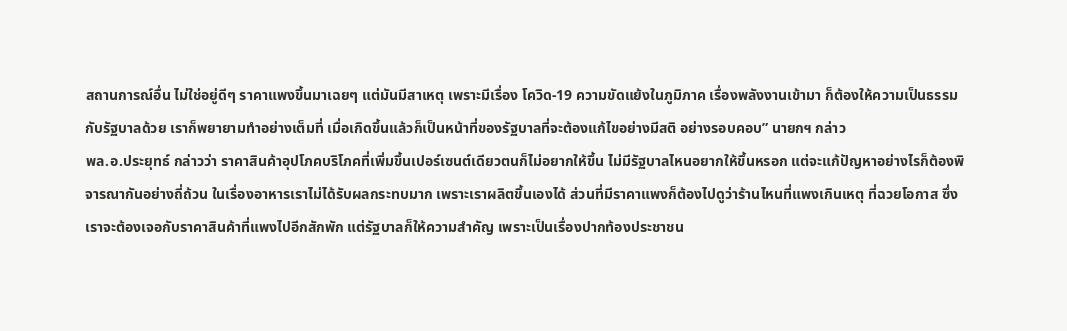สถานการณ์อื่น ไม่ใช่อยู่ดีๆ ราคาแพงขึ้นมาเฉยๆ แต่มันมีสาเหตุ เพราะมีเรื่อง โควิด-19 ความขัดแย้งในภูมิภาค เรื่องพลังงานเข้ามา ก็ต้องให้ความเป็นธรรมกับรัฐบาลด้วย เราก็พยายามทำอย่างเต็มที่ เมื่อเกิดขึ้นแล้วก็เป็นหน้าที่ของรัฐบาลที่จะต้องแก้ไขอย่างมีสติ อย่างรอบคอบ” นายกฯ กล่าว
พล.อ.ประยุทธ์ กล่าวว่า ราคาสินค้าอุปโภคบริโภคที่เพิ่มขึ้นเปอร์เซนต์เดียวตนก็ไม่อยากให้ขึ้น ไม่มีรัฐบาลไหนอยากให้ขึ้นหรอก แต่จะแก้ปัญหาอย่างไรก็ต้องพิจารณากันอย่างถี่ถ้วน ในเรื่องอาหารเราไม่ได้รับผลกระทบมาก เพราะเราผลิตขึ้นเองได้ ส่วนที่มีราคาแพงก็ต้องไปดูว่าร้านไหนที่แพงเกินเหตุ ที่ฉวยโอกาส ซึ่งเราจะต้องเจอกับราคาสินค้าที่แพงไปอีกสักพัก แต่รัฐบาลก็ให้ความสำคัญ เพราะเป็นเรื่องปากท้องประชาชน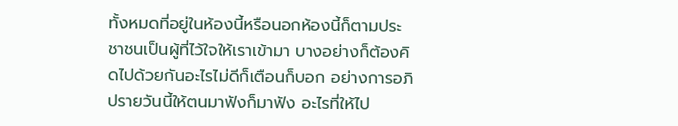ทั้งหมดที่อยู่ในห้องนี้หรือนอกห้องนี้ก็ตามประชาชนเป็นผู้ที่ไว้ใจให้เราเข้ามา บางอย่างก็ต้องคิดไปด้วยกันอะไรไม่ดีก็เตือนก็บอก อย่างการอภิปรายวันนี้ให้ตนมาฟังก็มาฟัง อะไรที่ให้ไป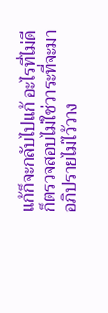แก้ก็จะกลับไปแก้ อะไรที่ไม่ดีก็ตรวจสอบไม่ใช่วาระที่จะมาอภิปรายไม่ไว้วาง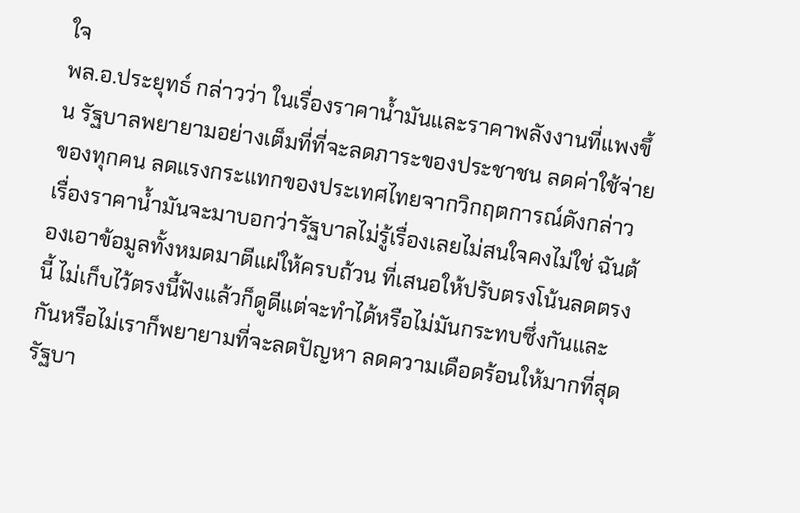ใจ
พล.อ.ประยุทธ์ กล่าวว่า ในเรื่องราคาน้ำมันและราคาพลังงานที่แพงขึ้น รัฐบาลพยายามอย่างเต็มที่ที่จะลดภาระของประชาชน ลดค่าใช้จ่ายของทุกคน ลดแรงกระแทกของประเทศไทยจากวิกฤตการณ์ดังกล่าว เรื่องราคาน้ำมันจะมาบอกว่ารัฐบาลไม่รู้เรื่องเลยไม่สนใจคงไม่ใช่ ฉันต้องเอาข้อมูลทั้งหมดมาตีแผ่ให้ครบถ้วน ที่เสนอให้ปรับตรงโน้นลดตรงนี้ ไม่เก็บไว้ตรงนี้ฟังแล้วก็ดูดีแต่จะทำได้หรือไม่มันกระทบซึ่งกันและกันหรือไม่เราก็พยายามที่จะลดปัญหา ลดความเดือดร้อนให้มากที่สุด รัฐบา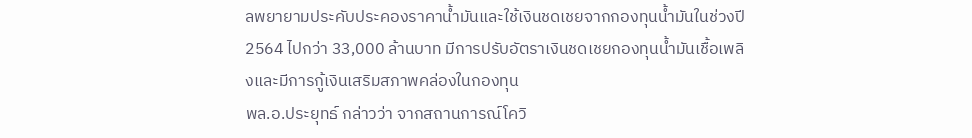ลพยายามประคับประคองราคาน้ำมันและใช้เงินชดเชยจากกองทุนน้ำมันในช่วงปี 2564 ไปกว่า 33,000 ล้านบาท มีการปรับอัตราเงินชดเชยกองทุนน้ำมันเชื้อเพลิงและมีการกู้เงินเสริมสภาพคล่องในกองทุน
พล.อ.ประยุทธ์ กล่าวว่า จากสถานการณ์โควิ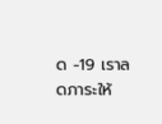ด -19 เราลดภาระให้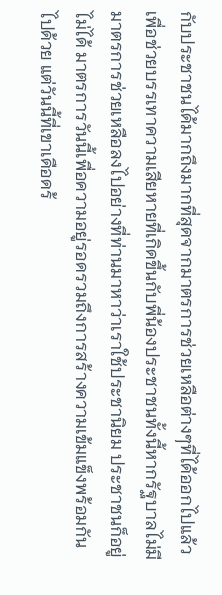กับประชาชนได้มากถึงมากที่สุดจากมาตรการช่วยเหลือต่างๆที่ได้ออกไปแล้ว เพื่อช่วยบรรเทาความเสียหายที่เกิดขึ้นกับพี่น้องประชาชนทั้งนี้หากรัฐบาลไม่มีมาตรการช่วยเหลือลงไปอย่างที่ท่านมาหาว่าเราใช้ประชานิยม ประชาชนก็อยู่ไม่ได้ มาตรการวันนี้เพื่อความอยู่รอดรวมถึงการสร้างความเข้มแข็งพร้อมกันไปด้วย แต่วันนี้ที่เขาเดือดร้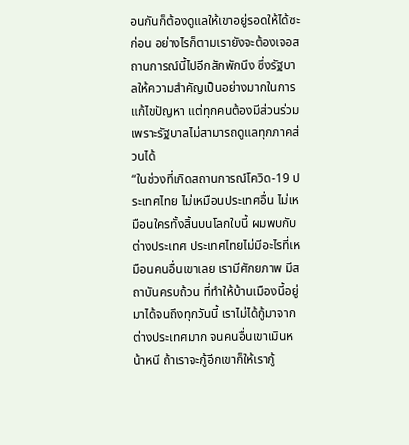อนกันก็ต้องดูแลให้เขาอยู่รอดให้ได้ซะก่อน อย่างไรก็ตามเรายังจะต้องเจอสถานการณ์นี้ไปอีกสักพักนึง ซึ่งรัฐบาลให้ความสำคัญเป็นอย่างมากในการแก้ไขปัญหา แต่ทุกคนต้องมีส่วนร่วม เพราะรัฐบาลไม่สามารถดูแลทุกภาคส่วนได้
“ในช่วงที่เกิดสถานการณ์โควิด-19 ประเทศไทย ไม่เหมือนประเทศอื่น ไม่เหมือนใครทั้งสิ้นบนโลกใบนี้ ผมพบกับต่างประเทศ ประเทศไทยไม่มีอะไรที่เหมือนคนอื่นเขาเลย เรามีศักยภาพ มีสถาบันครบถ้วน ที่ทำให้บ้านเมืองนี้อยู่มาได้จนถึงทุกวันนี้ เราไม่ได้กู้มาจากต่างประเทศมาก จนคนอื่นเขาเมินหน้าหนี ถ้าเราจะกู้อีกเขาก็ให้เรากู้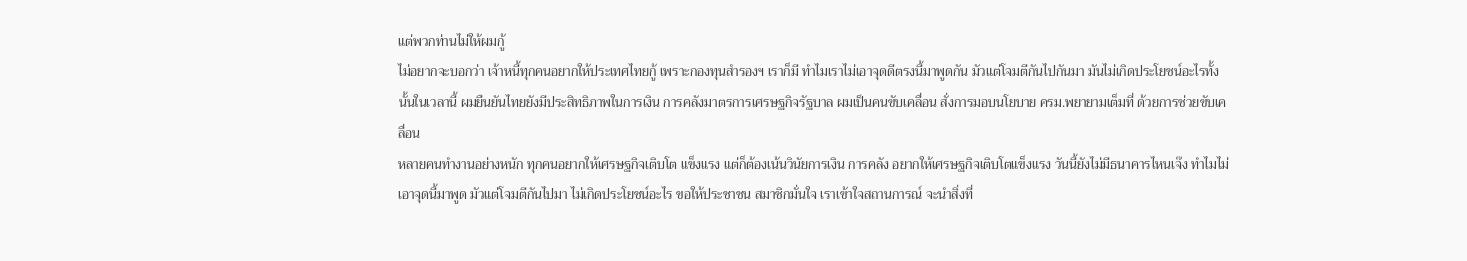แต่พวกท่านไม่ให้ผมกู้
ไม่อยากจะบอกว่า เจ้าหนี้ทุกคนอยากให้ประเทศไทยกู้ เพราะกองทุนสำรองฯ เราก็มี ทำไมเราไม่เอาจุดดีตรงนี้มาพูดกัน มัวแต่โจมตีกันไปกันมา มันไม่เกิดประโยชน์อะไรทั้งนั้นในเวลานี้ ผมยืนยันไทยยังมีประสิทธิภาพในการเงิน การคลังมาตรการเศรษฐกิจรัฐบาล ผมเป็นคนขับเคลื่อน สั่งการมอบนโยบาย ครม.พยายามเต็มที่ ด้วยการช่วยขับเคลื่อน
หลายคนทำงานอย่างหนัก ทุกคนอยากให้เศรษฐกิจเติบโต แข็งแรง แต่ก็ต้องเน้นวินัยการเงิน การคลัง อยากให้เศรษฐกิจเติบโตแข็งแรง วันนี้ยังไม่มีธนาคารไหนเจ๊ง ทำไมไม่เอาจุดนี้มาพูด มัวแต่โจมตีกันไปมา ไม่เกิดประโยชน์อะไร ขอให้ประชาชน สมาชิกมั่นใจ เราเข้าใจสถานการณ์ จะนำสิ่งที่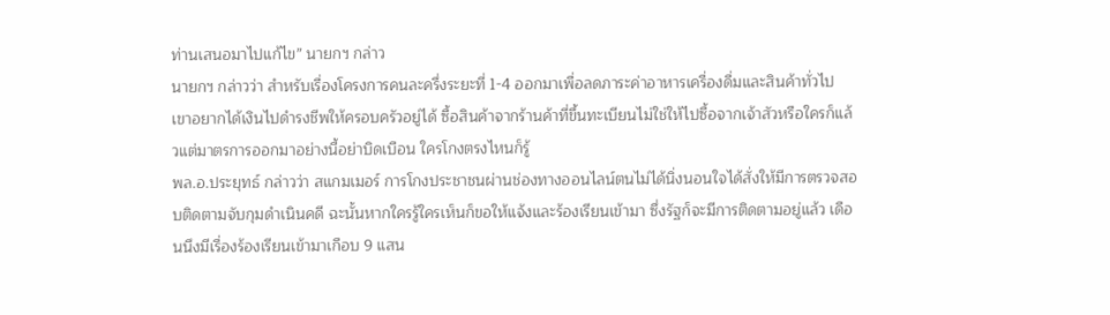ท่านเสนอมาไปแก้ไข” นายกฯ กล่าว
นายกฯ กล่าวว่า สำหรับเรื่องโครงการคนละครึ่งระยะที่ 1-4 ออกมาเพื่อลดภาระค่าอาหารเครื่องดื่มและสินค้าทั่วไป เขาอยากได้เงินไปดำรงชีพให้ครอบครัวอยู่ได้ ซื้อสินค้าจากร้านค้าที่ขึ้นทะเบียนไม่ใช่ให้ไปซื้อจากเจ้าสัวหรือใครก็แล้วแต่มาตรการออกมาอย่างนี้อย่าบิดเบือน ใครโกงตรงไหนก็รู้
พล.อ.ประยุทธ์ กล่าวว่า สแกมเมอร์ การโกงประชาชนผ่านช่องทางออนไลน์ตนไม่ได้นิ่งนอนใจได้สั่งให้มีการตรวจสอบติดตามจับกุมดำเนินคดี ฉะนั้นหากใครรู้ใครเห็นก็ขอให้แจ้งและร้องเรียนเข้ามา ซึ่งรัฐก็จะมีการติดตามอยู่แล้ว เดือนนึงมีเรื่องร้องเรียนเข้ามาเกือบ 9 แสน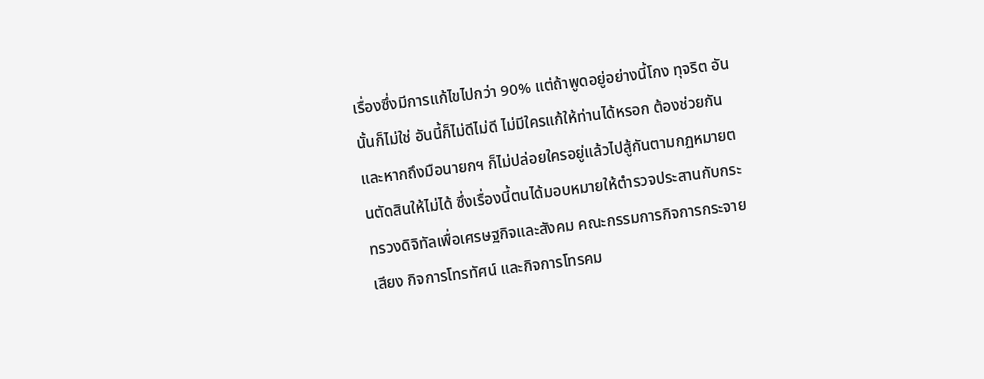เรื่องซึ่งมีการแก้ไขไปกว่า 90% แต่ถ้าพูดอยู่อย่างนี้โกง ทุจริต อันนั้นก็ไม่ใช่ อันนี้ก็ไม่ดีไม่ดี ไม่มีใครแก้ให้ท่านได้หรอก ต้องช่วยกัน และหากถึงมือนายกฯ ก็ไม่ปล่อยใครอยู่แล้วไปสู้กันตามกฏหมายตนตัดสินให้ไม่ได้ ซึ่งเรื่องนี้ตนได้มอบหมายให้ตำรวจประสานกับกระทรวงดิจิทัลเพื่อเศรษฐกิจและสังคม คณะกรรมการกิจการกระจายเสียง กิจการโทรทัศน์ และกิจการโทรคม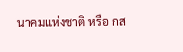นาคมแห่งชาติ หรือ กส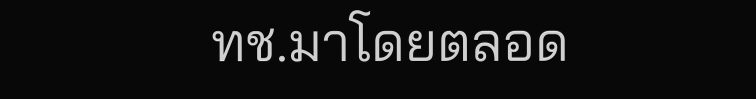ทช.มาโดยตลอด